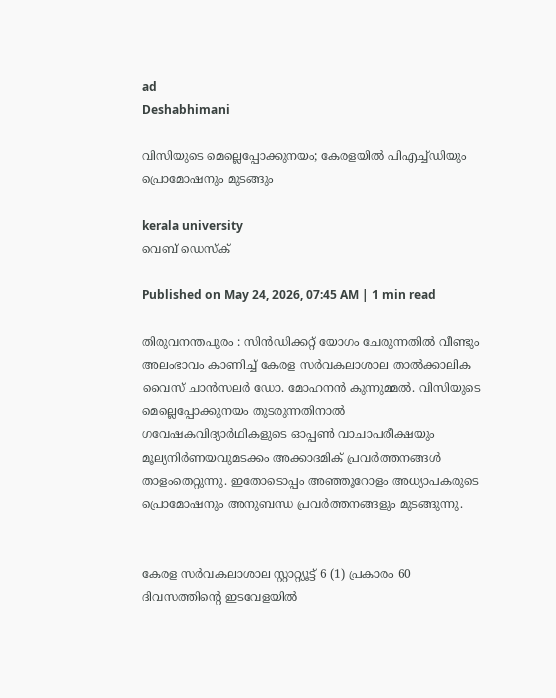ad
Deshabhimani

വിസിയുടെ മെല്ലെപ്പോക്കുനയം; കേരളയിൽ പിഎച്ച്ഡിയും പ്രൊമോഷനും മുടങ്ങും

kerala university
വെബ് ഡെസ്ക്

Published on May 24, 2026, 07:45 AM | 1 min read

തിരുവനന്തപുരം : സിന്‍ഡിക്കറ്റ് യോഗം ചേരുന്നതില്‍ വീണ്ടും അലംഭാവം കാണിച്ച് കേരള സര്‍വകലാശാല താല്‍ക്കാലിക വൈസ് ചാന്‍സലര്‍ ഡോ. മോഹനന്‍ കുന്നുമ്മൽ. വിസിയുടെ മെല്ലെപ്പോക്കുനയം തുടരുന്നതിനാൽ ഗവേഷകവിദ്യാര്‍ഥികളുടെ ഓപ്പൺ വാചാപരീക്ഷയും മൂല്യനിര്‍ണയവുമടക്കം അക്കാദമിക്‌ പ്രവർത്തനങ്ങൾ താളംതെറ്റുന്നു. ഇതോടൊപ്പം അഞ്ഞൂറോളം അധ്യാപകരുടെ പ്രൊമോഷനും അനുബന്ധ പ്രവർത്തനങ്ങളും മുടങ്ങുന്നു.


കേരള സര്‍വകലാശാല സ്റ്റാറ്റ്യൂട്ട് 6 (1) പ്രകാരം 60 ദിവസത്തിന്റെ ഇടവേളയിൽ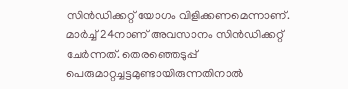സിന്‍ഡിക്കറ്റ് യോഗം വിളിക്കണമെന്നാണ്. മാര്‍ച്ച് 24നാണ് അവസാനം സിന്‍ഡിക്കറ്റ് ചേര്‍ന്നത്. തെരഞ്ഞെടുപ്പ് പെരുമാറ്റച്ചട്ടമുണ്ടായിരുന്നതിനാല്‍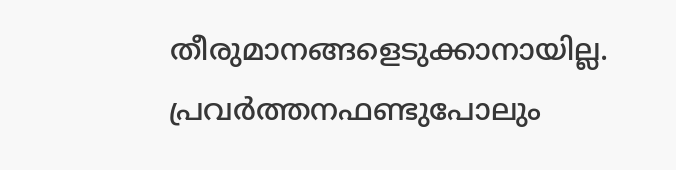തീരുമാനങ്ങളെടുക്കാനായില്ല. പ്രവര്‍ത്തനഫണ്ടുപോലും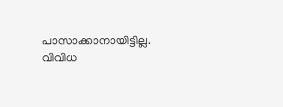പാസാക്കാനായിട്ടില്ല. വിവിധ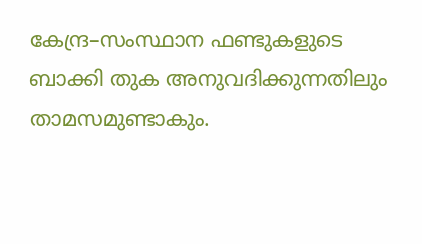കേന്ദ്ര–സംസ്ഥാന ഫണ്ടുകളുടെ ബാക്കി തുക അനുവദിക്കുന്നതിലും താമസമുണ്ടാകും.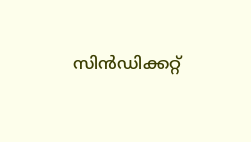സിന്‍ഡിക്കറ്റ്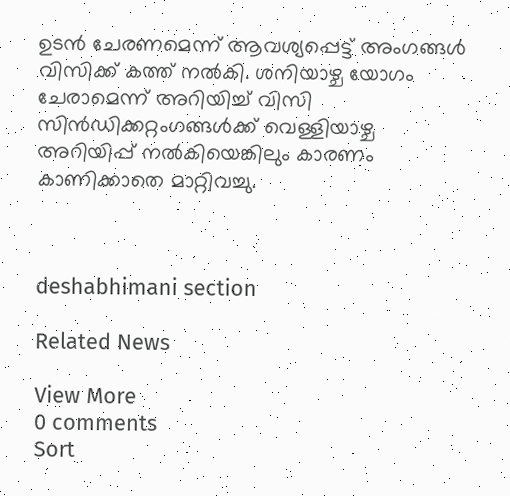ഉടൻ ചേരണമെന്ന് ആവശ്യപ്പെട്ട് അംഗങ്ങള്‍ വിസിക്ക്‌ കത്ത്‌ നല്‍കി. ശനിയാഴ്ച യോഗം ചേരാമെന്ന് അറിയിച്ച് വിസി സിന്‍ഡിക്കറ്റംഗങ്ങള്‍ക്ക് വെള്ളിയാഴ്ച അറിയിപ്പ്‌ നൽകിയെങ്കിലും കാരണം കാണിക്കാതെ മാറ്റിവച്ചു.



deshabhimani section

Related News

View More
0 comments
Sort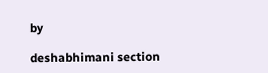by

deshabhimani section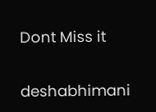Dont Miss it

deshabhimani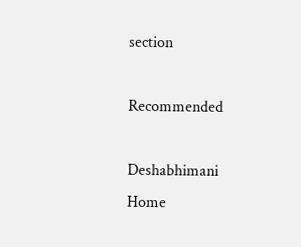section

Recommended

Deshabhimani
Home